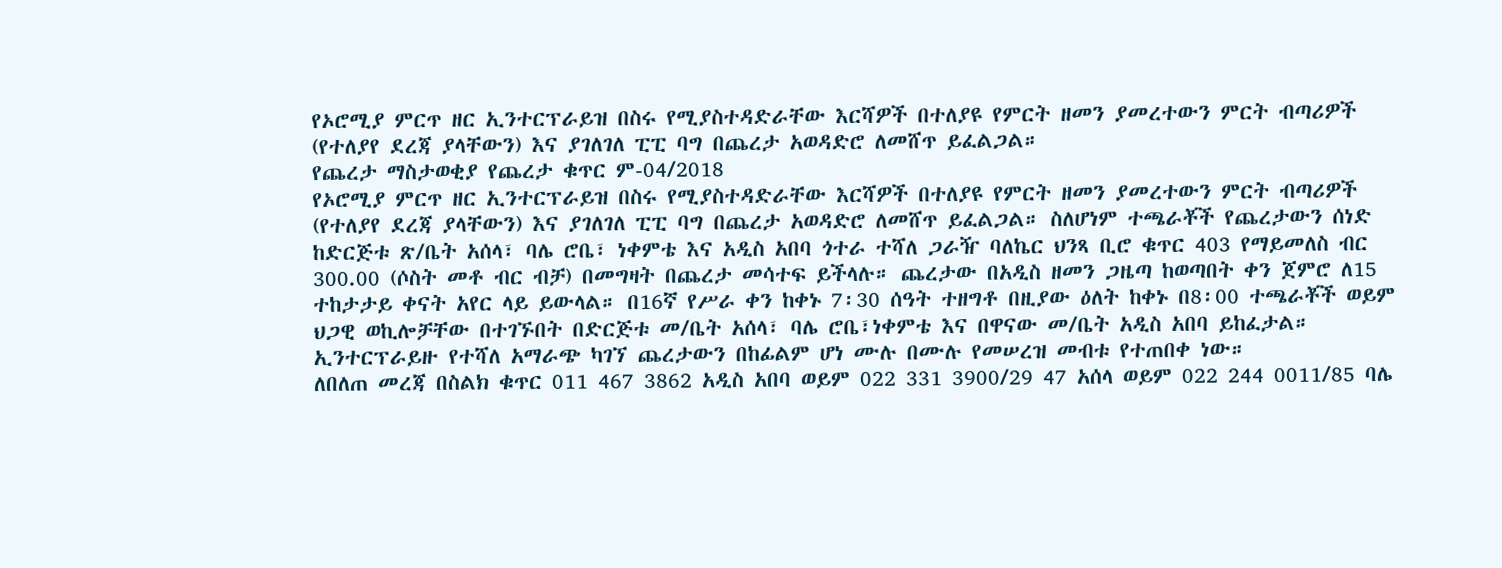የኦሮሚያ ምርጥ ዘር ኢንተርፕራይዝ በስሩ የሚያስተዳድራቸው እርሻዎች በተለያዩ የምርት ዘመን ያመረተውን ምርት ብጣሪዎች (የተለያየ ደረጃ ያላቸውን) እና ያገለገለ ፒፒ ባግ በጨረታ አወዳድሮ ለመሸጥ ይፈልጋል።
የጨረታ ማስታወቂያ የጨረታ ቁጥር ም-04/2018
የኦሮሚያ ምርጥ ዘር ኢንተርፕራይዝ በስሩ የሚያስተዳድራቸው እርሻዎች በተለያዩ የምርት ዘመን ያመረተውን ምርት ብጣሪዎች (የተለያየ ደረጃ ያላቸውን) እና ያገለገለ ፒፒ ባግ በጨረታ አወዳድሮ ለመሸጥ ይፈልጋል። ስለሆነም ተጫራቾች የጨረታውን ሰነድ ከድርጅቱ ጽ/ቤት አሰላ፣ ባሌ ሮቤ፣ ነቀምቴ እና አዲስ አበባ ጎተራ ተሻለ ጋራዥ ባለኬር ህንጻ ቢሮ ቁጥር 403 የማይመለስ ብር 300.00 (ሶስት መቶ ብር ብቻ) በመግዛት በጨረታ መሳተፍ ይችላሉ። ጨረታው በአዲስ ዘመን ጋዜጣ ከወጣበት ቀን ጀምሮ ለ15 ተከታታይ ቀናት አየር ላይ ይውላል። በ16ኛ የሥራ ቀን ከቀኑ 7፡30 ሰዓት ተዘግቶ በዚያው ዕለት ከቀኑ በ8፡00 ተጫራቾች ወይም ህጋዊ ወኪሎቻቸው በተገኙበት በድርጅቱ መ/ቤት አሰላ፣ ባሌ ሮቤ፣ነቀምቴ እና በዋናው መ/ቤት አዲስ አበባ ይከፈታል።
ኢንተርፕራይዙ የተሻለ አማራጭ ካገኘ ጨረታውን በከፊልም ሆነ ሙሉ በሙሉ የመሠረዝ መብቱ የተጠበቀ ነው።
ለበለጠ መረጃ በስልክ ቁጥር 011 467 3862 አዲስ አበባ ወይም 022 331 3900/29 47 አሰላ ወይም 022 244 0011/85 ባሌ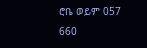ሮቤ ወይም 057 660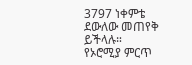3797 ነቀምቴ ደውለው መጠየቅ ይችላሉ።
የኦሮሚያ ምርጥ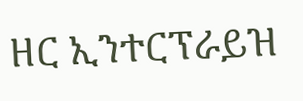ዘር ኢንተርፕራይዝ